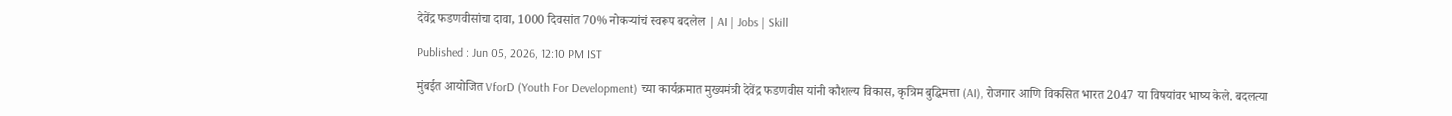देवेंद्र फडणवीसांचा दावा, 1000 दिवसांत 70% नोकऱ्यांचं स्वरूप बदलेल | AI | Jobs | Skill

Published : Jun 05, 2026, 12:10 PM IST

मुंबईत आयोजित VforD (Youth For Development) च्या कार्यक्रमात मुख्यमंत्री देवेंद्र फडणवीस यांनी कौशल्य विकास, कृत्रिम बुद्धिमत्ता (AI), रोजगार आणि विकसित भारत 2047 या विषयांवर भाष्य केले. बदलत्या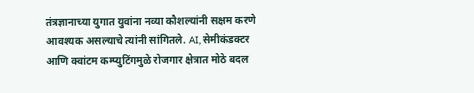तंत्रज्ञानाच्या युगात युवांना नव्या कौशल्यांनी सक्षम करणे आवश्यक असल्याचे त्यांनी सांगितले. AI, सेमीकंडक्टर आणि क्वांटम कम्प्युटिंगमुळे रोजगार क्षेत्रात मोठे बदल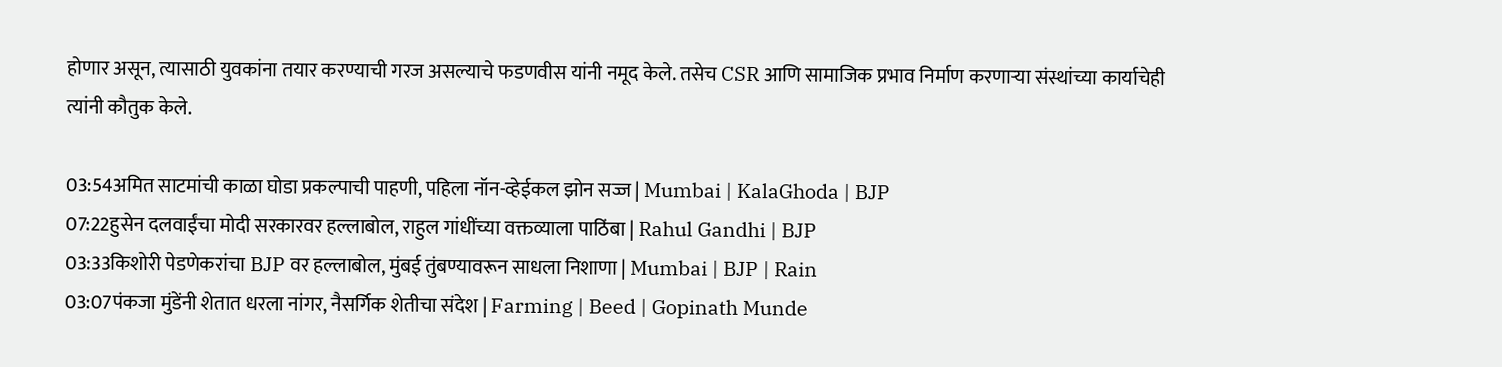होणार असून, त्यासाठी युवकांना तयार करण्याची गरज असल्याचे फडणवीस यांनी नमूद केले. तसेच CSR आणि सामाजिक प्रभाव निर्माण करणाऱ्या संस्थांच्या कार्याचेही त्यांनी कौतुक केले.

03:54अमित साटमांची काळा घोडा प्रकल्पाची पाहणी, पहिला नॉन-व्हेईकल झोन सज्ज | Mumbai | KalaGhoda | BJP
07:22हुसेन दलवाईंचा मोदी सरकारवर हल्लाबोल, राहुल गांधींच्या वक्तव्याला पाठिंबा | Rahul Gandhi | BJP
03:33किशोरी पेडणेकरांचा BJP वर हल्लाबोल, मुंबई तुंबण्यावरून साधला निशाणा | Mumbai | BJP | Rain
03:07पंकजा मुंडेंनी शेतात धरला नांगर, नैसर्गिक शेतीचा संदेश | Farming | Beed | Gopinath Munde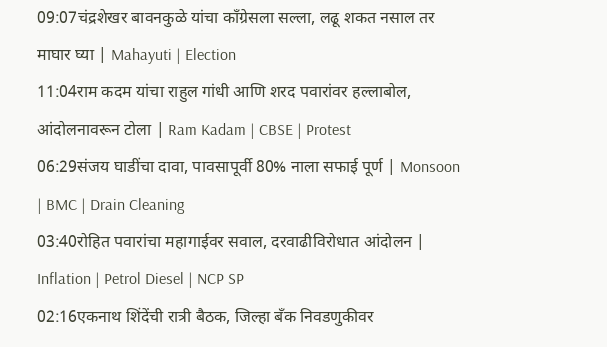09:07चंद्रशेखर बावनकुळे यांचा काँग्रेसला सल्ला, लढू शकत नसाल तर माघार घ्या | Mahayuti | Election
11:04राम कदम यांचा राहुल गांधी आणि शरद पवारांवर हल्लाबोल, आंदोलनावरून टोला | Ram Kadam | CBSE | Protest
06:29संजय घाडींचा दावा, पावसापूर्वी 80% नाला सफाई पूर्ण | Monsoon | BMC | Drain Cleaning
03:40रोहित पवारांचा महागाईवर सवाल, दरवाढीविरोधात आंदोलन | Inflation | Petrol Diesel | NCP SP
02:16एकनाथ शिंदेंची रात्री बैठक, जिल्हा बँक निवडणुकीवर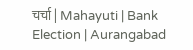चर्चा | Mahayuti | Bank Election | Aurangabad